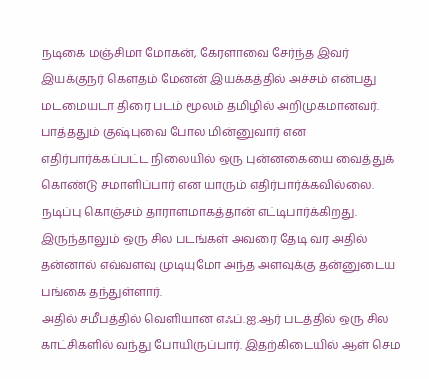நடிகை மஞ்சிமா மோகன், கேரளாவை சேர்ந்த இவர் இயக்குநர் கௌதம் மேனன் இயக்கத்தில் அச்சம் என்பது மடமையடா திரை படம் மூலம் தமிழில் அறிமுகமானவர். பாத்ததும் குஷ்புவை போல மின்னுவார் என எதிர்பார்க்கப்பட்ட நிலையில் ஒரு புன்னகையை வைத்துக் கொண்டு சமாளிப்பார் என யாரும் எதிர்பார்க்கவில்லை.
நடிப்பு கொஞ்சம் தாராளமாகத்தான் எட்டிபார்க்கிறது. இருந்தாலும் ஒரு சில படங்கள் அவரை தேடி வர அதில் தன்னால் எவ்வளவு முடியுமோ அந்த அளவுக்கு தன்னுடைய பங்கை தந்துள்ளார்.
அதில் சமீபத்தில் வெளியான எஃப்.ஐ.ஆர் படத்தில் ஒரு சில காட்சிகளில் வந்து போயிருப்பார். இதற்கிடையில் ஆள் செம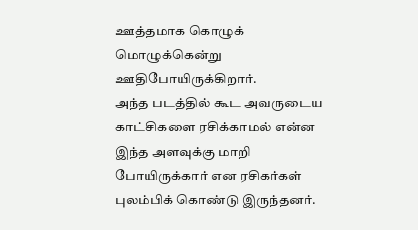ஊத்தமாக கொழுக் மொழுக்கென்று ஊதிபோயிருக்கிறார்.
அந்த படத்தில் கூட அவருடைய காட்சிகளை ரசிக்காமல் என்ன இந்த அளவுக்கு மாறி போயிருக்கார் என ரசிகர்கள் புலம்பிக் கொண்டு இருந்தனர்.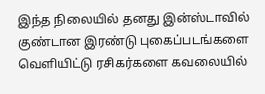இந்த நிலையில் தனது இன்ஸ்டாவில் குண்டான இரண்டு புகைப்படங்களை வெளியிட்டு ரசிகர்களை கவலையில்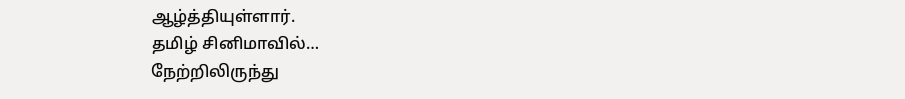ஆழ்த்தியுள்ளார்.
தமிழ் சினிமாவில்…
நேற்றிலிருந்து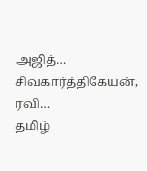அஜித்…
சிவகார்த்திகேயன், ரவி…
தமிழ்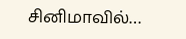சினிமாவில்…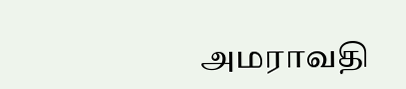அமராவதி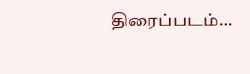திரைப்படம்…